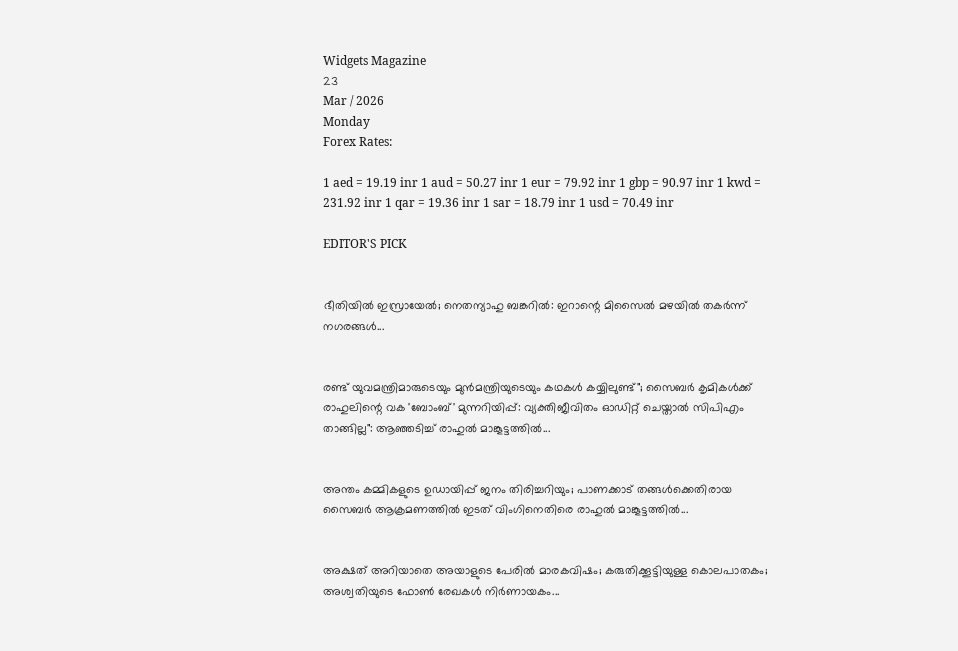Widgets Magazine
23
Mar / 2026
Monday
Forex Rates:

1 aed = 19.19 inr 1 aud = 50.27 inr 1 eur = 79.92 inr 1 gbp = 90.97 inr 1 kwd = 231.92 inr 1 qar = 19.36 inr 1 sar = 18.79 inr 1 usd = 70.49 inr

EDITOR'S PICK


ഭീതിയിൽ ഇസ്രായേൽ; നെതന്യാഹു ബങ്കറിൽ: ഇറാന്റെ മിസൈൽ മഴയിൽ തകർന്ന് നഗരങ്ങൾ...


രണ്ട് യുവമന്ത്രിമാരുടെയും മുൻമന്ത്രിയുടെയും കഥകൾ കയ്യിലുണ്ട്"; സൈബർ കൃമികൾക്ക് രാഹുലിന്റെ വക 'ബോംബ്' മുന്നറിയിപ്പ്: വ്യക്തിജീവിതം ഓഡിറ്റ് ചെയ്താൽ സിപിഎം താങ്ങില്ല": ആഞ്ഞടിച്ച് രാഹുൽ മാങ്കൂട്ടത്തിൽ...


അന്തം കമ്മികളുടെ ഉഡായിപ്പ് ജനം തിരിച്ചറിയും; പാണക്കാട് തങ്ങൾക്കെതിരായ സൈബർ ആക്രമണത്തിൽ ഇടത് വിംഗിനെതിരെ രാഹുൽ മാങ്കൂട്ടത്തിൽ...


അക്ഷത് അറിയാതെ അയാളുടെ പേരിൽ മാരകവിഷം; കരുതിക്കൂട്ടിയുള്ള കൊലപാതകം; അശ്വതിയുടെ ഫോൺ രേഖകൾ നിർണായകം...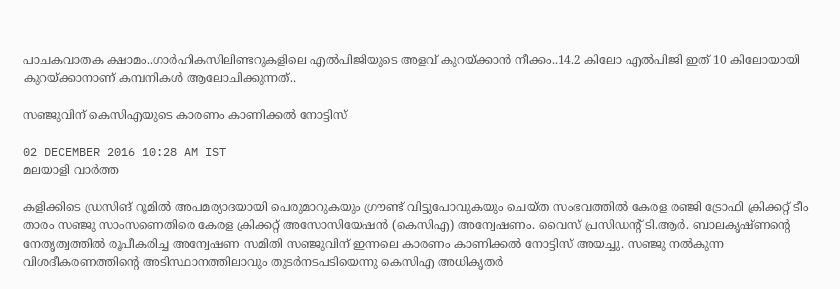പാചകവാതക ക്ഷാമം..ഗാർഹികസിലിണ്ടറുകളിലെ എൽപിജിയുടെ അളവ് കുറയ്‌ക്കാൻ നീക്കം..14.2 കിലോ എൽപിജി ഇത് 10 കിലോയായി കുറയ്‌ക്കാനാണ് കമ്പനികൾ ആലോചിക്കുന്നത്..

സഞ്ജുവിന് കെസിഎയുടെ കാരണം കാണിക്കല്‍ നോട്ടിസ്

02 DECEMBER 2016 10:28 AM IST
മലയാളി വാര്‍ത്ത

കളിക്കിടെ ഡ്രസിങ് റൂമില്‍ അപമര്യാദയായി പെരുമാറുകയും ഗ്രൗണ്ട് വിട്ടുപോവുകയും ചെയ്ത സംഭവത്തില്‍ കേരള രഞ്ജി ട്രോഫി ക്രിക്കറ്റ് ടീം താരം സഞ്ജു സാംസണെതിരെ കേരള ക്രിക്കറ്റ് അസോസിയേഷന്‍ (കെസിഎ) അന്വേഷണം. വൈസ് പ്രസിഡന്റ് ടി.ആര്‍. ബാലകൃഷ്ണന്റെ നേതൃത്വത്തില്‍ രൂപീകരിച്ച അന്വേഷണ സമിതി സഞ്ജുവിന് ഇന്നലെ കാരണം കാണിക്കല്‍ നോട്ടിസ് അയച്ചു. സഞ്ജു നല്‍കുന്ന വിശദീകരണത്തിന്റെ അടിസ്ഥാനത്തിലാവും തുടര്‍നടപടിയെന്നു കെസിഎ അധികൃതര്‍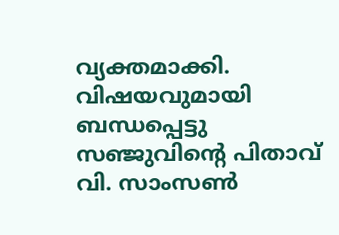വ്യക്തമാക്കി. വിഷയവുമായി ബന്ധപ്പെട്ടു സഞ്ജുവിന്റെ പിതാവ് വി. സാംസണ്‍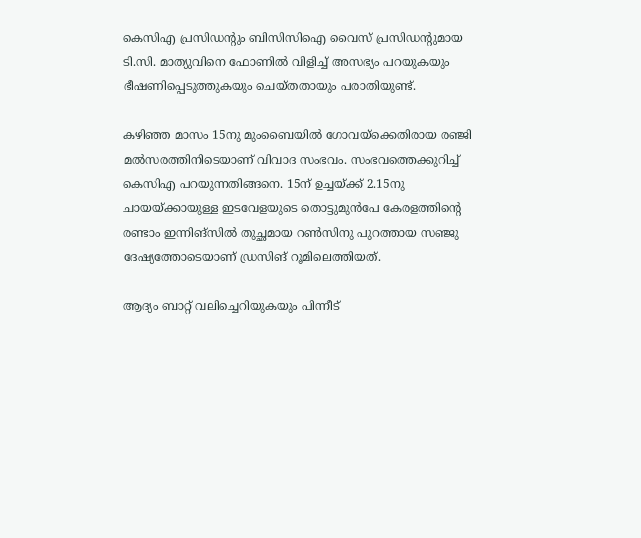കെസിഎ പ്രസിഡന്റും ബിസിസിഐ വൈസ് പ്രസിഡന്റുമായ ടി.സി. മാത്യുവിനെ ഫോണില്‍ വിളിച്ച് അസഭ്യം പറയുകയും ഭീഷണിപ്പെടുത്തുകയും ചെയ്തതായും പരാതിയുണ്ട്.

കഴിഞ്ഞ മാസം 15നു മുംബൈയില്‍ ഗോവയ്‌ക്കെതിരായ രഞ്ജി മല്‍സരത്തിനിടെയാണ് വിവാദ സംഭവം. സംഭവത്തെക്കുറിച്ച് കെസിഎ പറയുന്നതിങ്ങനെ. 15ന് ഉച്ചയ്ക്ക് 2.15നു ചായയ്ക്കായുള്ള ഇടവേളയുടെ തൊട്ടുമുന്‍പേ കേരളത്തിന്റെ രണ്ടാം ഇന്നിങ്‌സില്‍ തുച്ഛമായ റണ്‍സിനു പുറത്തായ സഞ്ജു ദേഷ്യത്തോടെയാണ് ഡ്രസിങ് റൂമിലെത്തിയത്.

ആദ്യം ബാറ്റ് വലിച്ചെറിയുകയും പിന്നീട്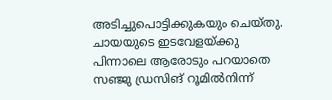അടിച്ചുപൊട്ടിക്കുകയും ചെയ്തു. ചായയുടെ ഇടവേളയ്ക്കു പിന്നാലെ ആരോടും പറയാതെ സഞ്ജു ഡ്രസിങ് റൂമില്‍നിന്ന്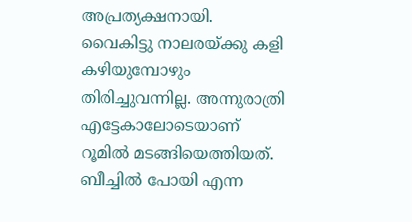അപ്രത്യക്ഷനായി. വൈകിട്ടു നാലരയ്ക്കു കളി കഴിയുമ്പോഴും തിരിച്ചുവന്നില്ല. അന്നുരാത്രി എട്ടേകാലോടെയാണ് റൂമില്‍ മടങ്ങിയെത്തിയത്. ബീച്ചില്‍ പോയി എന്ന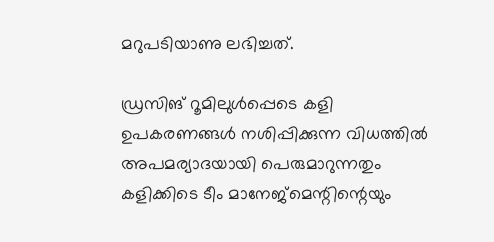മറുപടിയാണു ലഭിച്ചത്.

ഡ്രസിങ് റൂമിലുള്‍പ്പെടെ കളി ഉപകരണങ്ങള്‍ നശിപ്പിക്കുന്ന വിധത്തില്‍ അപമര്യാദയായി പെരുമാറുന്നതും കളിക്കിടെ ടീം മാനേജ്‌മെന്റിന്റെയും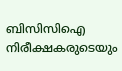ബിസിസിഐ നിരീക്ഷകരുടെയും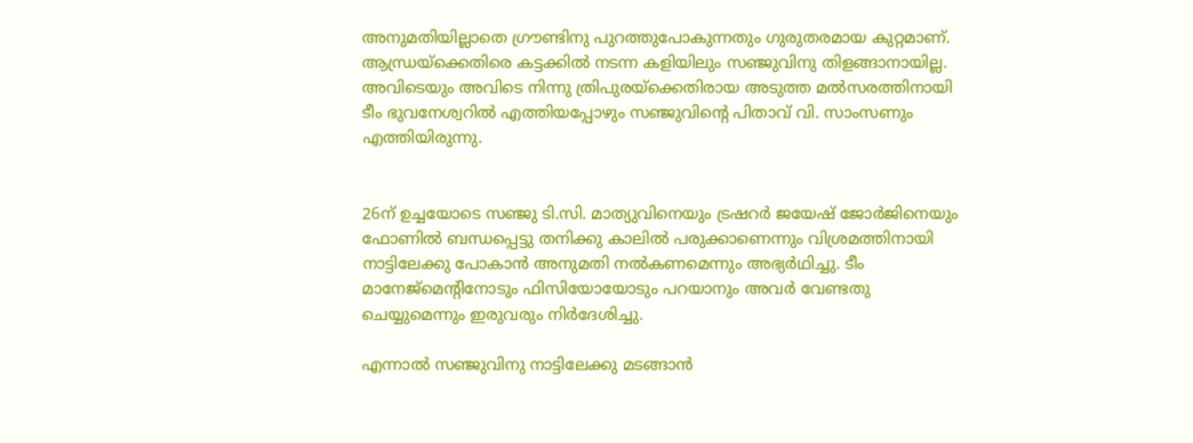അനുമതിയില്ലാതെ ഗ്രൗണ്ടിനു പുറത്തുപോകുന്നതും ഗുരുതരമായ കുറ്റമാണ്. ആന്ധ്രയ്‌ക്കെതിരെ കട്ടക്കില്‍ നടന്ന കളിയിലും സഞ്ജുവിനു തിളങ്ങാനായില്ല. അവിടെയും അവിടെ നിന്നു ത്രിപുരയ്‌ക്കെതിരായ അടുത്ത മല്‍സരത്തിനായി ടീം ഭുവനേശ്വറില്‍ എത്തിയപ്പോഴും സഞ്ജുവിന്റെ പിതാവ് വി. സാംസണും എത്തിയിരുന്നു.


26ന് ഉച്ചയോടെ സഞ്ജു ടി.സി. മാത്യുവിനെയും ട്രഷറര്‍ ജയേഷ് ജോര്‍ജിനെയും ഫോണില്‍ ബന്ധപ്പെട്ടു തനിക്കു കാലില്‍ പരുക്കാണെന്നും വിശ്രമത്തിനായി നാട്ടിലേക്കു പോകാന്‍ അനുമതി നല്‍കണമെന്നും അഭ്യര്‍ഥിച്ചു. ടീം മാനേജ്‌മെന്റിനോടും ഫിസിയോയോടും പറയാനും അവര്‍ വേണ്ടതു ചെയ്യുമെന്നും ഇരുവരും നിര്‍ദേശിച്ചു.

എന്നാല്‍ സഞ്ജുവിനു നാട്ടിലേക്കു മടങ്ങാന്‍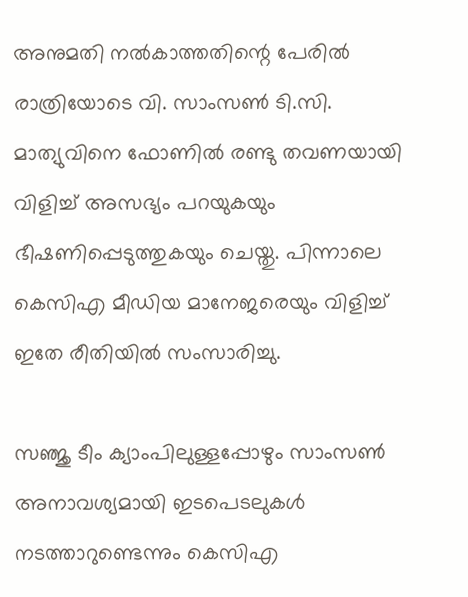അനുമതി നല്‍കാത്തതിന്റെ പേരില്‍ രാത്രിയോടെ വി. സാംസണ്‍ ടി.സി. മാത്യുവിനെ ഫോണില്‍ രണ്ടു തവണയായി വിളിച്ച് അസഭ്യം പറയുകയും ഭീഷണിപ്പെടുത്തുകയും ചെയ്തു. പിന്നാലെ കെസിഎ മീഡിയ മാനേജരെയും വിളിച്ച് ഇതേ രീതിയില്‍ സംസാരിച്ചു.

സഞ്ജു ടീം ക്യാംപിലുള്ളപ്പോഴും സാംസണ്‍ അനാവശ്യമായി ഇടപെടലുകള്‍ നടത്താറുണ്ടെന്നും കെസിഎ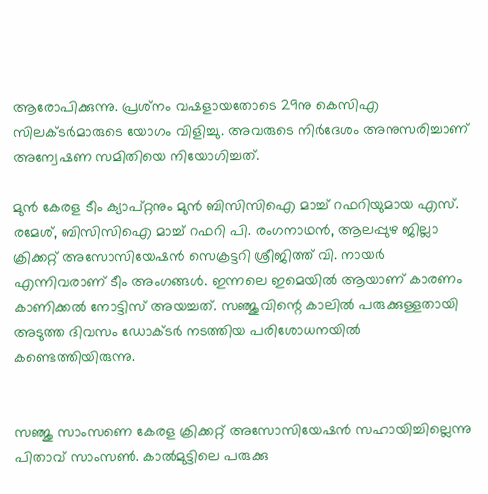ആരോപിക്കുന്നു. പ്രശ്‌നം വഷളായതോടെ 29നു കെസിഎ സിലക്ടര്‍മാരുടെ യോഗം വിളിച്ചു. അവരുടെ നിര്‍ദേശം അനുസരിച്ചാണ് അന്വേഷണ സമിതിയെ നിയോഗിച്ചത്.

മുന്‍ കേരള ടീം ക്യാപ്റ്റനും മുന്‍ ബിസിസിഐ മാച്ച് റഫറിയുമായ എസ്. രമേശ്, ബിസിസിഐ മാച്ച് റഫറി പി. രംഗനാഥന്‍, ആലപ്പുഴ ജില്ലാ ക്രിക്കറ്റ് അസോസിയേഷന്‍ സെക്രട്ടറി ശ്രീജിത്ത് വി. നായര്‍ എന്നിവരാണ് ടീം അംഗങ്ങള്‍. ഇന്നലെ ഇമെയില്‍ ആയാണ് കാരണം കാണിക്കല്‍ നോട്ടിസ് അയച്ചത്. സഞ്ജുവിന്റെ കാലില്‍ പരുക്കുള്ളതായി അടുത്ത ദിവസം ഡോക്ടര്‍ നടത്തിയ പരിശോധനയില്‍ കണ്ടെത്തിയിരുന്നു.


സഞ്ജു സാംസണെ കേരള ക്രിക്കറ്റ് അസോസിയേഷന്‍ സഹായിച്ചില്ലെന്നു പിതാവ് സാംസണ്‍. കാല്‍മുട്ടിലെ പരുക്കു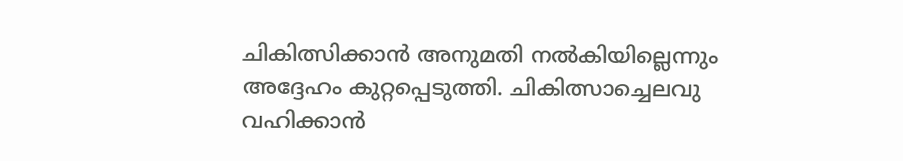ചികിത്സിക്കാന്‍ അനുമതി നല്‍കിയില്ലെന്നും അദ്ദേഹം കുറ്റപ്പെടുത്തി. ചികിത്സാച്ചെലവു വഹിക്കാന്‍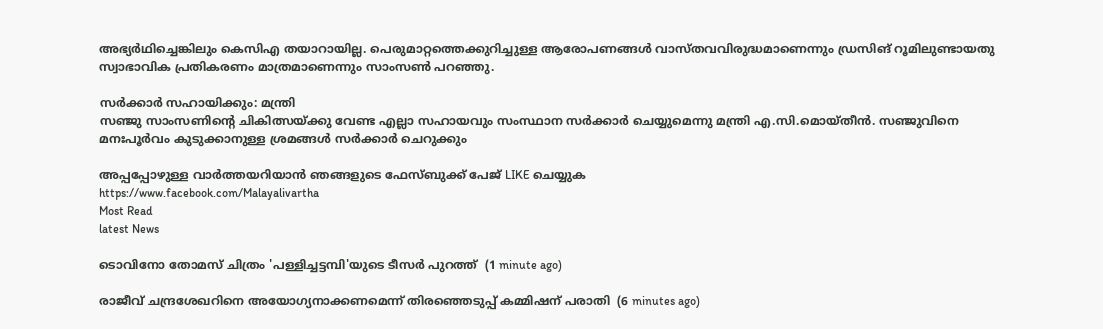അഭ്യര്‍ഥിച്ചെങ്കിലും കെസിഎ തയാറായില്ല. പെരുമാറ്റത്തെക്കുറിച്ചുള്ള ആരോപണങ്ങള്‍ വാസ്തവവിരുദ്ധമാണെന്നും ഡ്രസിങ് റൂമിലുണ്ടായതു സ്വാഭാവിക പ്രതികരണം മാത്രമാണെന്നും സാംസണ്‍ പറഞ്ഞു.

സര്‍ക്കാര്‍ സഹായിക്കും: മന്ത്രി
സഞ്ജു സാംസണിന്റെ ചികിത്സയ്ക്കു വേണ്ട എല്ലാ സഹായവും സംസ്ഥാന സര്‍ക്കാര്‍ ചെയ്യുമെന്നു മന്ത്രി എ.സി.മൊയ്തീന്‍. സഞ്ജുവിനെ മനഃപൂര്‍വം കുടുക്കാനുള്ള ശ്രമങ്ങള്‍ സര്‍ക്കാര്‍ ചെറുക്കും

അപ്പപ്പോഴുള്ള വാര്‍ത്തയറിയാന്‍ ഞങ്ങളുടെ ഫേസ്‌ബുക്ക്‌ പേജ് LIKE ചെയ്യുക
https://www.facebook.com/Malayalivartha
Most Read
latest News

ടൊവിനോ തോമസ് ചിത്രം 'പള്ളിച്ചട്ടമ്പി'യുടെ ടീസര്‍ പുറത്ത്  (1 minute ago)

രാജീവ് ചന്ദ്രശേഖറിനെ അയോഗ്യനാക്കണമെന്ന് തിരഞ്ഞെടുപ്പ് കമ്മിഷന് പരാതി  (6 minutes ago)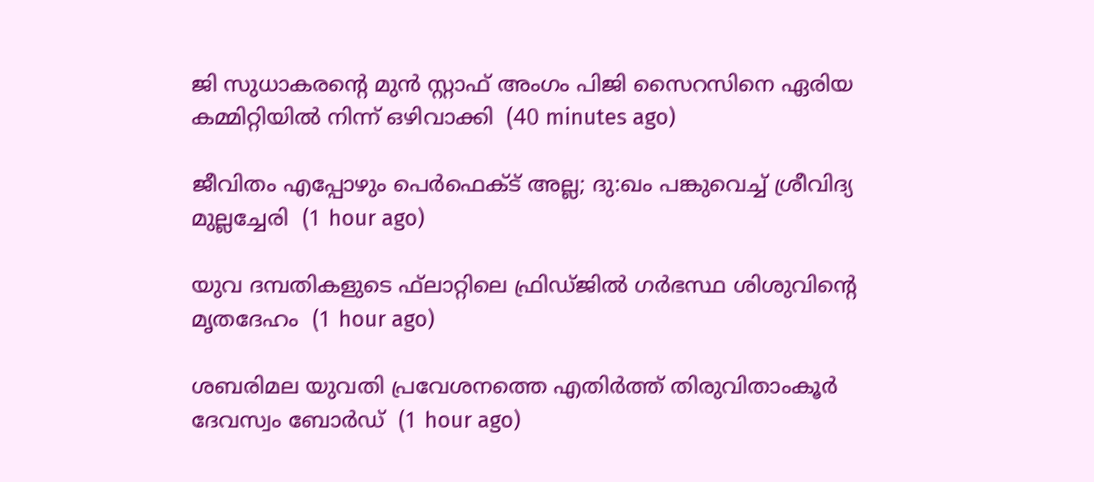ജി സുധാകരന്റെ മുന്‍ സ്റ്റാഫ് അംഗം പിജി സൈറസിനെ ഏരിയ കമ്മിറ്റിയില്‍ നിന്ന് ഒഴിവാക്കി  (40 minutes ago)

ജീവിതം എപ്പോഴും പെര്‍ഫെക്ട് അല്ല; ദു:ഖം പങ്കുവെച്ച് ശ്രീവിദ്യ മുല്ലച്ചേരി  (1 hour ago)

യുവ ദമ്പതികളുടെ ഫ്‌ലാറ്റിലെ ഫ്രിഡ്ജില്‍ ഗര്‍ഭസ്ഥ ശിശുവിന്റെ മൃതദേഹം  (1 hour ago)

ശബരിമല യുവതി പ്രവേശനത്തെ എതിര്‍ത്ത് തിരുവിതാംകൂര്‍ ദേവസ്വം ബോര്‍ഡ്  (1 hour ago)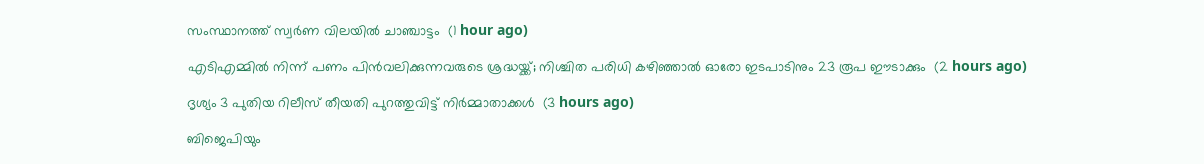സംസ്ഥാനത്ത് സ്വര്‍ണ വിലയില്‍ ചാഞ്ചാട്ടം  (1 hour ago)

എടിഎമ്മില്‍ നിന്ന് പണം പിന്‍വലിക്കുന്നവരുടെ ശ്രദ്ധയ്ക്ക്; നിശ്ചിത പരിധി കഴിഞ്ഞാല്‍ ഓരോ ഇടപാടിനും 23 രൂപ ഈടാക്കും  (2 hours ago)

ദൃശ്യം 3 പുതിയ റിലീസ് തീയതി പുറത്തുവിട്ട് നിര്‍മ്മാതാക്കള്‍  (3 hours ago)

ബിജെപിയും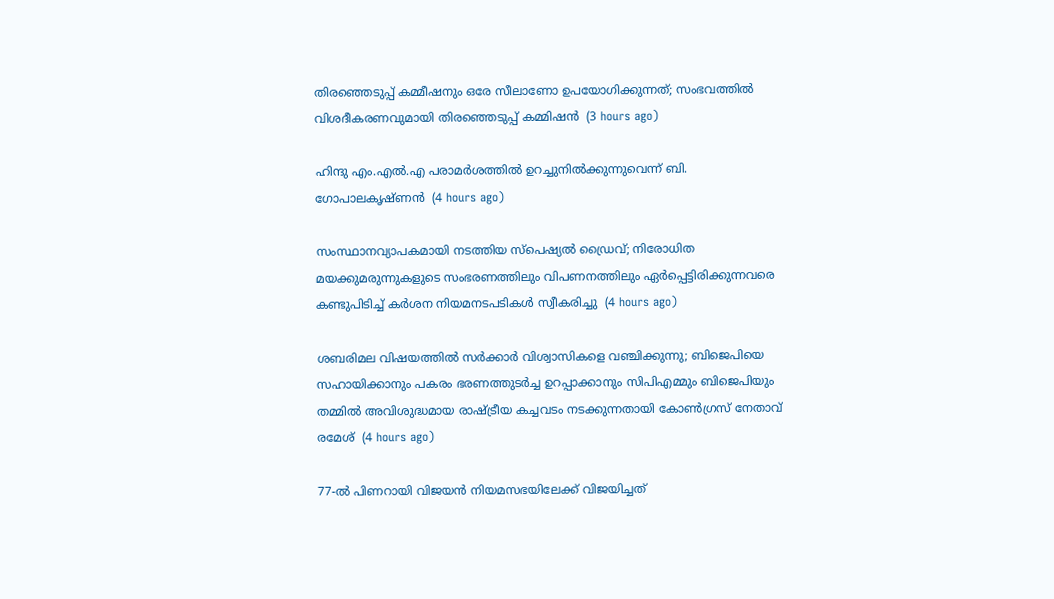തിരഞ്ഞെടുപ്പ് കമ്മീഷനും ഒരേ സീലാണോ ഉപയോഗിക്കുന്നത്; സംഭവത്തില്‍ വിശദീകരണവുമായി തിരഞ്ഞെടുപ്പ് കമ്മിഷന്‍  (3 hours ago)

ഹിന്ദു എം.എല്‍.എ പരാമര്‍ശത്തില്‍ ഉറച്ചുനില്‍ക്കുന്നുവെന്ന് ബി. ഗോപാലകൃഷ്ണന്‍  (4 hours ago)

സംസ്ഥാനവ്യാപകമായി നടത്തിയ സ്പെഷ്യല്‍ ഡ്രൈവ്; നിരോധിത മയക്കുമരുന്നുകളുടെ സംഭരണത്തിലും വിപണനത്തിലും ഏര്‍പ്പെട്ടിരിക്കുന്നവരെ കണ്ടുപിടിച്ച് കര്‍ശന നിയമനടപടികള്‍ സ്വീകരിച്ചു  (4 hours ago)

ശബരിമല വിഷയത്തിൽ സർക്കാർ വിശ്വാസികളെ വഞ്ചിക്കുന്നു; ബിജെപിയെ സഹായിക്കാനും പകരം ഭരണത്തുടർച്ച ഉറപ്പാക്കാനും സിപിഎമ്മും ബിജെപിയും തമ്മിൽ അവിശുദ്ധമായ രാഷ്ട്രീയ കച്ചവടം നടക്കുന്നതായി കോൺഗ്രസ് നേതാവ് രമേശ്‌  (4 hours ago)

77-ല്‍ പിണറായി വിജയന്‍ നിയമസഭയിലേക്ക് വിജയിച്ചത്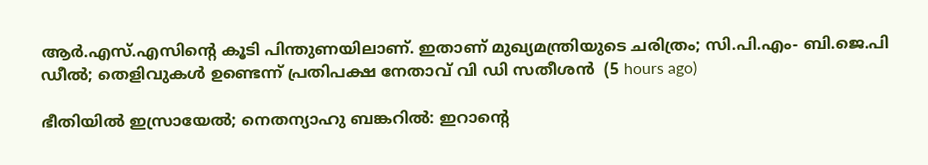ആര്‍.എസ്.എസിന്റെ കൂടി പിന്തുണയിലാണ്. ഇതാണ് മുഖ്യമന്ത്രിയുടെ ചരിത്രം; സി.പി.എം- ബി.ജെ.പി ഡീല്‍; തെളിവുകള്‍ ഉണ്ടെന്ന് പ്രതിപക്ഷ നേതാവ് വി ഡി സതീശൻ  (5 hours ago)

ഭീതിയിൽ ഇസ്രായേൽ; നെതന്യാഹു ബങ്കറിൽ: ഇറാന്റെ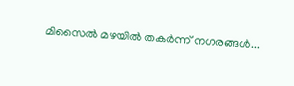മിസൈൽ മഴയിൽ തകർന്ന് നഗരങ്ങൾ...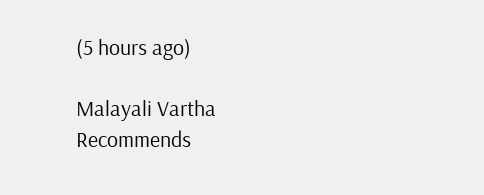(5 hours ago)

Malayali Vartha Recommends